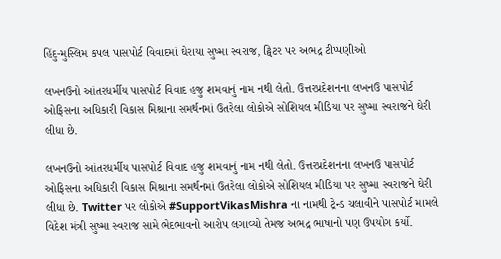હિંદુ-મુસ્લિમ કપલ પાસપોર્ટ વિવાદમાં ઘેરાયા સુષ્મા સ્વરાજ, ટ્વિટર પર અભદ્ર ટીપ્પણીઓ

લખનઉનો આંતરધર્મીય પાસપોર્ટ વિવાદ હજુ શમવાનું નામ નથી લેતો. ઉત્તરપ્રદેશનના લખનઉ પાસપોર્ટ ઓફિસના અધિકારી વિકાસ મિશ્રાના સમર્થનમાં ઉતરેલા લોકોએ સોશિયલ મીડિયા પર સુષ્મા સ્વરાજને ઘેરી લીધા છે.

લખનઉનો આંતરધર્મીય પાસપોર્ટ વિવાદ હજુ શમવાનું નામ નથી લેતો. ઉત્તરપ્રદેશનના લખનઉ પાસપોર્ટ ઓફિસના અધિકારી વિકાસ મિશ્રાના સમર્થનમાં ઉતરેલા લોકોએ સોશિયલ મીડિયા પર સુષ્મા સ્વરાજને ઘેરી લીધા છે. Twitter પર લોકોએ #SupportVikasMishra ના નામથી ટ્રેન્ડ ચલાવીને પાસપોર્ટ મામલે વિદેશ મંત્રી સુષ્મા સ્વરાજ સામે ભેદભાવનો આરોપ લગાવ્યો તેમજ અભદ્ર ભાષાનો પણ ઉપયોગ કર્યો.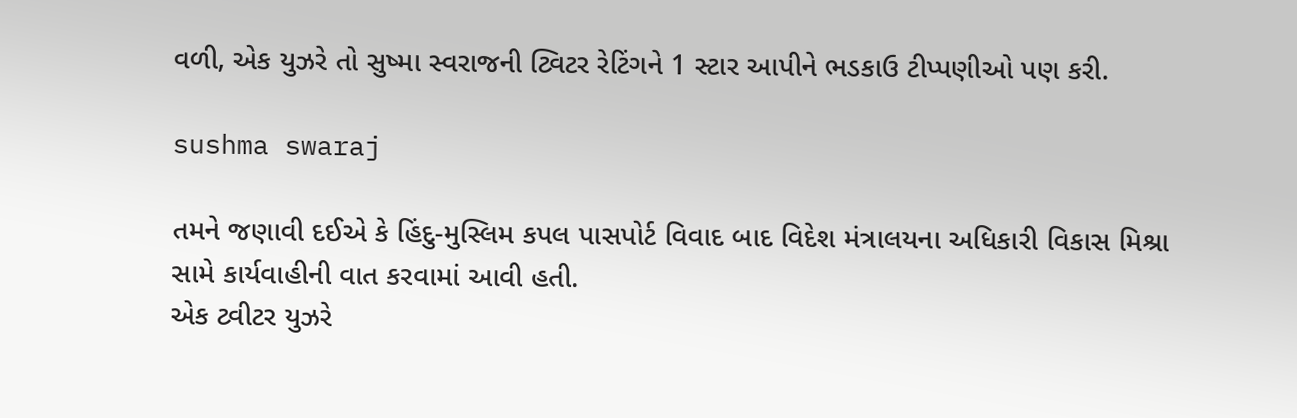વળી, એક યુઝરે તો સુષ્મા સ્વરાજની ટ્વિટર રેટિંગને 1 સ્ટાર આપીને ભડકાઉ ટીપ્પણીઓ પણ કરી.

sushma swaraj

તમને જણાવી દઈએ કે હિંદુ-મુસ્લિમ કપલ પાસપોર્ટ વિવાદ બાદ વિદેશ મંત્રાલયના અધિકારી વિકાસ મિશ્રા સામે કાર્યવાહીની વાત કરવામાં આવી હતી.
એક ટ્વીટર યુઝરે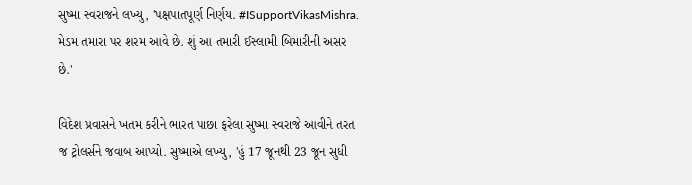સુષ્મા સ્વરાજને લખ્યુ, 'પક્ષપાતપૂર્ણ નિર્ણય. #ISupportVikasMishra. મેડમ તમારા પર શરમ આવે છે. શું આ તમારી ઈસ્લામી બિમારીની અસર છે.'

વિદેશ પ્રવાસને ખતમ કરીને ભારત પાછા ફરેલા સુષ્મા સ્વરાજે આવીને તરત જ ટ્રોલર્સને જવાબ આપ્યો. સુષ્માએ લખ્યુ, 'હું 17 જૂનથી 23 જૂન સુધી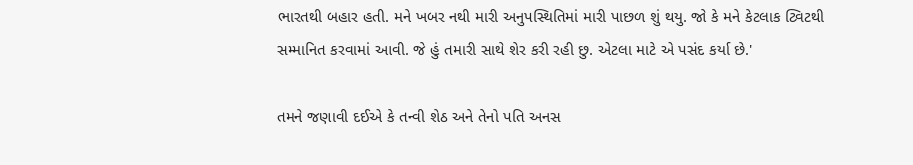ભારતથી બહાર હતી. મને ખબર નથી મારી અનુપસ્થિતિમાં મારી પાછળ શું થયુ. જો કે મને કેટલાક ટ્વિટથી સમ્માનિત કરવામાં આવી. જે હું તમારી સાથે શેર કરી રહી છુ. એટલા માટે એ પસંદ કર્યા છે.'

તમને જણાવી દઈએ કે તન્વી શેઠ અને તેનો પતિ અનસ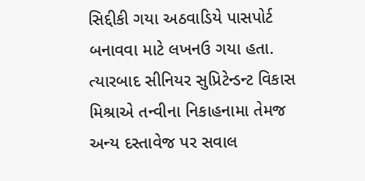સિદ્દીકી ગયા અઠવાડિયે પાસપોર્ટ બનાવવા માટે લખનઉ ગયા હતા. ત્યારબાદ સીનિયર સુપ્રિટેન્ડન્ટ વિકાસ મિશ્રાએ તન્વીના નિકાહનામા તેમજ અન્ય દસ્તાવેજ પર સવાલ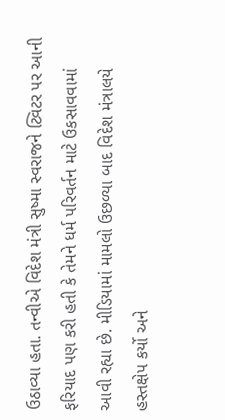ઉઠાવ્યા હતા. તન્વીએ વિદેશ મંત્રી સુષ્મા સ્વરાજને ટ્વિટર પર આની ફરિયાદ પણ કરી હતી કે તેમને ધર્મ પરિવર્તન માટે ઉકસાવવામાં આવી રહ્યા છે. મીડિયામાં મામલો ઉછળ્યા બાદ વિદેશ મંત્રાલયે હસ્તક્ષેપ કર્યો અને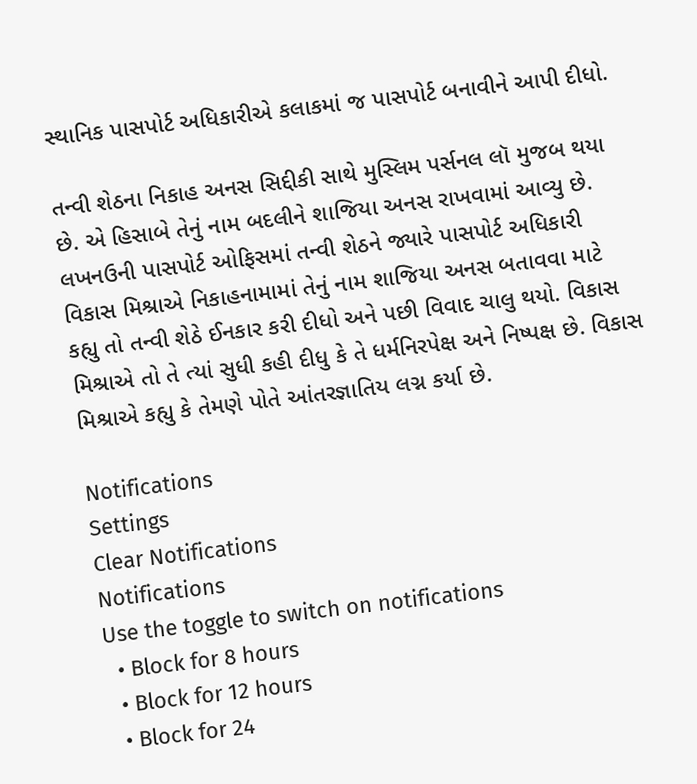સ્થાનિક પાસપોર્ટ અધિકારીએ કલાકમાં જ પાસપોર્ટ બનાવીને આપી દીધો.

તન્વી શેઠના નિકાહ અનસ સિદ્દીકી સાથે મુસ્લિમ પર્સનલ લૉ મુજબ થયા છે. એ હિસાબે તેનું નામ બદલીને શાજિયા અનસ રાખવામાં આવ્યુ છે. લખનઉની પાસપોર્ટ ઓફિસમાં તન્વી શેઠને જ્યારે પાસપોર્ટ અધિકારી વિકાસ મિશ્રાએ નિકાહનામામાં તેનું નામ શાજિયા અનસ બતાવવા માટે કહ્યુ તો તન્વી શેઠે ઈનકાર કરી દીધો અને પછી વિવાદ ચાલુ થયો. વિકાસ મિશ્રાએ તો તે ત્યાં સુધી કહી દીધુ કે તે ધર્મનિરપેક્ષ અને નિષ્પક્ષ છે. વિકાસ મિશ્રાએ કહ્યુ કે તેમણે પોતે આંતરજ્ઞાતિય લગ્ન કર્યા છે.

Notifications
Settings
Clear Notifications
Notifications
Use the toggle to switch on notifications
  • Block for 8 hours
  • Block for 12 hours
  • Block for 24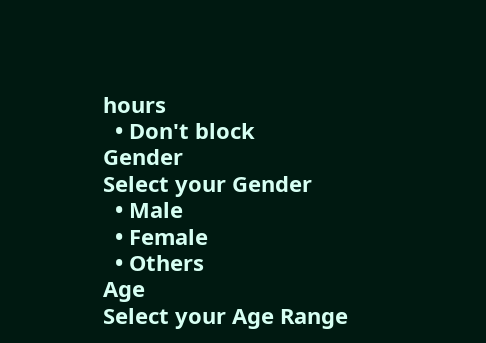hours
  • Don't block
Gender
Select your Gender
  • Male
  • Female
  • Others
Age
Select your Age Range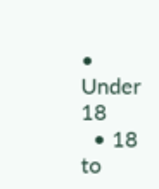• Under 18
  • 18 to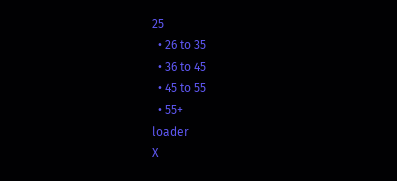25
  • 26 to 35
  • 36 to 45
  • 45 to 55
  • 55+
loader
X